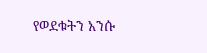የወደቁትን አንሱ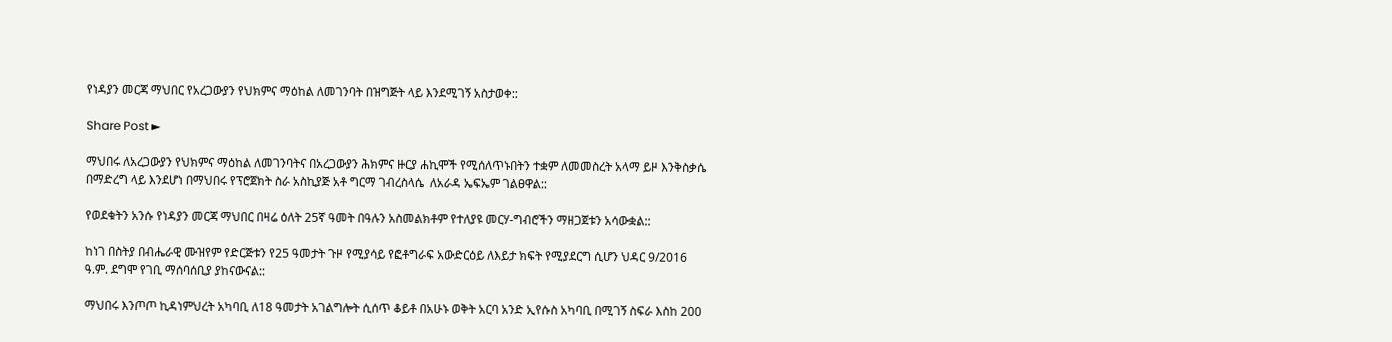የነዳያን መርጃ ማህበር የአረጋውያን የህክምና ማዕከል ለመገንባት በዝግጅት ላይ እንደሚገኝ አስታወቀ::

Share Post ►

ማህበሩ ለአረጋውያን የህክምና ማዕከል ለመገንባትና በአረጋውያን ሕክምና ዙርያ ሐኪሞች የሚሰለጥኑበትን ተቋም ለመመስረት አላማ ይዞ እንቅስቃሴ በማድረግ ላይ እንደሆነ በማህበሩ የፕሮጀክት ስራ አስኪያጅ አቶ ግርማ ገብረስላሴ  ለአራዳ ኤፍኤም ገልፀዋል::

የወደቁትን አንሱ የነዳያን መርጃ ማህበር በዛሬ ዕለት 25ኛ ዓመት በዓሉን አስመልክቶም የተለያዩ መርሃ-ግብሮችን ማዘጋጀቱን አሳውቋል::

ከነገ በስትያ በብሔራዊ ሙዝየም የድርጅቱን የ25 ዓመታት ጉዞ የሚያሳይ የፎቶግራፍ አውድርዕይ ለእይታ ክፍት የሚያደርግ ሲሆን ህዳር 9/2016 ዓ.ም. ደግሞ የገቢ ማሰባሰቢያ ያከናውናል::

ማህበሩ እንጦጦ ኪዳነምህረት አካባቢ ለ18 ዓመታት አገልግሎት ሲሰጥ ቆይቶ በአሁኑ ወቅት አርባ አንድ ኢየሱስ አካባቢ በሚገኝ ስፍራ እስከ 200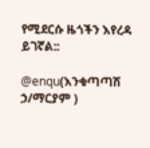የሚደርሱ ዜጎችን እየረዳ ይገኛል::

@enqu(እንቁጣጣሽ ኃ/ማርያም )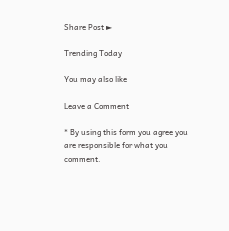Share Post ►

Trending Today

You may also like

Leave a Comment

* By using this form you agree you are responsible for what you comment.